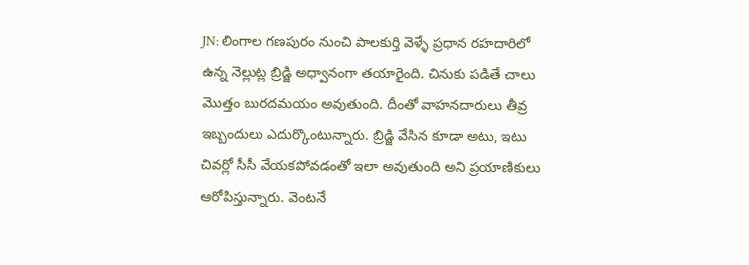JN: లింగాల గణపురం నుంచి పాలకుర్తి వెళ్ళే ప్రధాన రహదారిలో ఉన్న నెల్లుట్ల బ్రిడ్జి అధ్వానంగా తయారైంది. చినుకు పడితే చాలు మొత్తం బురదమయం అవుతుంది. దీంతో వాహనదారులు తీవ్ర ఇబ్బందులు ఎదుర్కొంటున్నారు. బ్రిడ్జి వేసిన కూడా అటు, ఇటు చివర్లో సీసీ వేయకపోవడంతో ఇలా అవుతుంది అని ప్రయాణికులు ఆరోపిస్తున్నారు. వెంటనే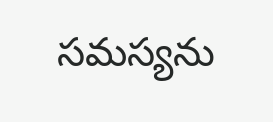సమస్యను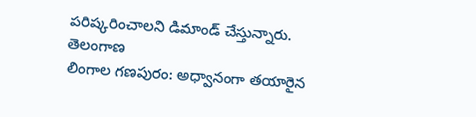పరిష్కరించాలని డిమాండ్ చేస్తున్నారు.
తెలంగాణ
లింగాల గణపురం: అధ్వానంగా తయారైన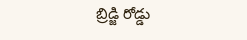బ్రిడ్జి రోడ్డు